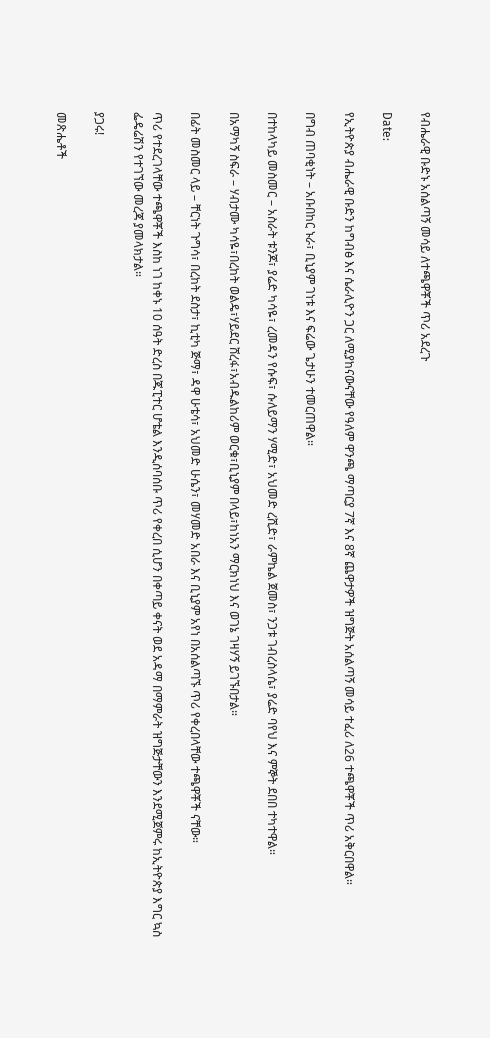የብሔራዊ ቡድኑ አሰልጣኝ መሳይ ለተጫዋቾች ጥሪ አደረጉ

Date:

የኢትዮጵያ ብሔራዊ ቡድን ከግብፅ እና ሴራሊዮን ጋር ለሚያከናውናቸው የዓለም ዋንጫ ማጣርያ 7ኛ እና 8ኛ ጨዋታዎች ዝግጅት አሰልጣኝ መሳይ ተፈሪ ለ26 ተጫዋቾች ጥሪ አቅርበዋል።

በግብ ጠባቂነት – አቡበከር ኑራ፣ ቢኒያም ገነቱ እና ፍሬው ጌታሁን ተመርጠዋል።

በተከላካይ መስመር – አስራት ቱንጆ፣ ያሬድ ካሳዬ፣ ረመዳን የሱፍ፣ ሱለይማን ሃሚድ፣ አህመድ ረሺድ፣ ራምኬል ጀመስ፣ ንጋቱ ገብረስላሴ፣ ያሬድ ባየህ እና ምኞት ደበበ ተካተዋል።

በአማካኝ ስፍራ – ሃብታሙ ካሳዬ፣በረከት ወልዴ፣ሃይደር ሸረፋ፣አብዱልከሪም ወርቁ፣ቢኒያም በላይ፣ከነአን ማርክነህ እና ወገኔ ገዛሃኝ ይገኙበታል።

በፊት መስመር ላይ – ቸርነት ጉግሳ፣ በረከት ደስታ፣ ኪቲካ ጅማ፣ ዳዋ ሁቴሳ፣ አህመድ ሁሴን፣ መሃመድ አበራ እና ቢኒያም አየነ በአሰልጣኙ ጥሪ የቀረበላቸው ተጫዋቾች ናቸው።

ጥሪ የተደረገላቸው ተጫዋቾች እስከ ነገ ከቀኑ 10 ሰዓት ድረስ በጁፒተር ሆቴል እንዲሰባሰቡ ጥሪ የቀረበ ሲሆን በቀጣይ ቀናት ወደ አዳማ በማምራት ዝግጅታቸውን እንደሚጀምሩ ከኢትዮጵያ እግር ኳስ ፌዴሬሽን የተገኘው መረጃ ያመላክታል።

ያጋሩ!

መጽሔቶች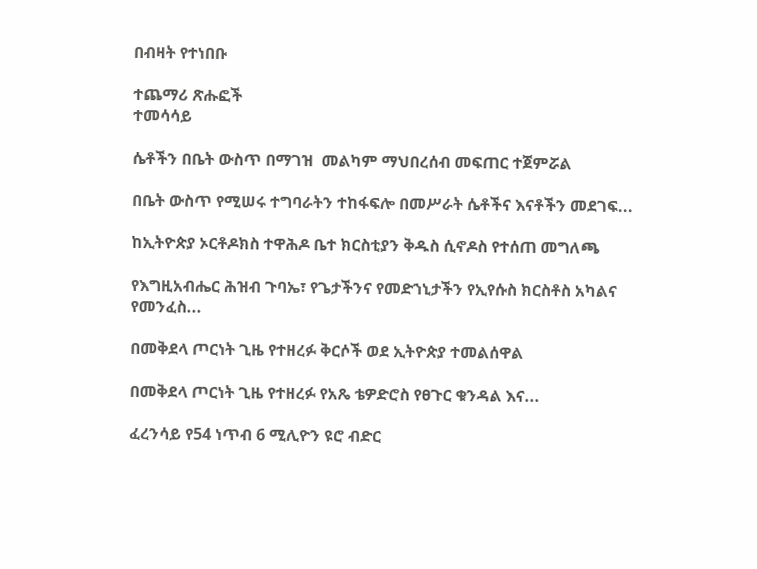በብዛት የተነበቡ

ተጨማሪ ጽሑፎች
ተመሳሳይ

ሴቶችን በቤት ውስጥ በማገዝ  መልካም ማህበረሰብ መፍጠር ተጀምሯል

በቤት ውስጥ የሚሠሩ ተግባራትን ተከፋፍሎ በመሥራት ሴቶችና እናቶችን መደገፍ...

ከኢትዮጵያ ኦርቶዶክስ ተዋሕዶ ቤተ ክርስቲያን ቅዱስ ሲኖዶስ የተሰጠ መግለጫ

የእግዚአብሔር ሕዝብ ጉባኤ፣ የጌታችንና የመድኀኒታችን የኢየሱስ ክርስቶስ አካልና የመንፈስ...

በመቅደላ ጦርነት ጊዜ የተዘረፉ ቅርሶች ወደ ኢትዮጵያ ተመልሰዋል

በመቅደላ ጦርነት ጊዜ የተዘረፉ የአጼ ቴዎድሮስ የፀጉር ቁንዳል እና...

ፈረንሳይ የ54 ነጥብ 6 ሚሊዮን ዩሮ ብድር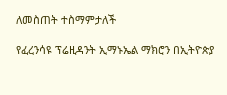ለመስጠት ተስማምታለች

የፈረንሳዩ ፕሬዚዳንት ኢማኑኤል ማክሮን በኢትዮጵያ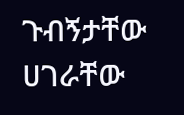ጉብኝታቸው ሀገራቸው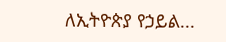ለኢትዮጵያ የኃይል...